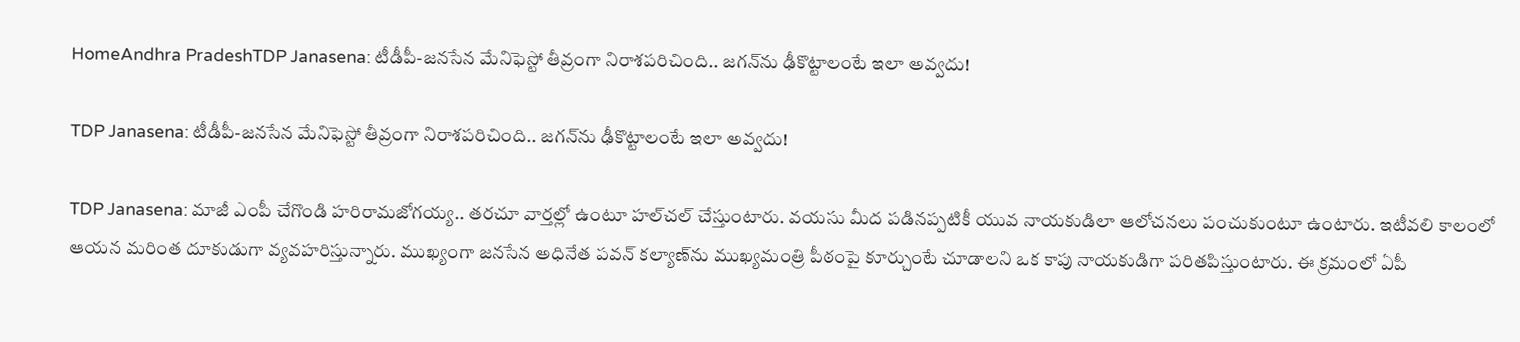HomeAndhra PradeshTDP Janasena: టీడీపీ-జనసేన మేనిఫెస్టో తీవ్రంగా నిరాశపరిచింది.. జగన్‌ను ఢీకొట్టాలంటే ఇలా అవ్వదు!

TDP Janasena: టీడీపీ-జనసేన మేనిఫెస్టో తీవ్రంగా నిరాశపరిచింది.. జగన్‌ను ఢీకొట్టాలంటే ఇలా అవ్వదు!

TDP Janasena: మాజీ ఎంపీ చేగొండి హరిరామజోగయ్య.. తరచూ వార్తల్లో ఉంటూ హల్‌చల్‌ చేస్తుంటారు. వయసు మీద పడినప్పటికీ యువ నాయకుడిలా ఆలోచనలు పంచుకుంటూ ఉంటారు. ఇటీవలి కాలంలో ఆయన మరింత దూకుడుగా వ్యవహరిస్తున్నారు. ముఖ్యంగా జనసేన అధినేత పవన్‌ కల్యాణ్‌ను ముఖ్యమంత్రి పీఠంపై కూర్చుంటే చూడాలని ఒక కాపు నాయకుడిగా పరితపిస్తుంటారు. ఈ క్రమంలో ఏపీ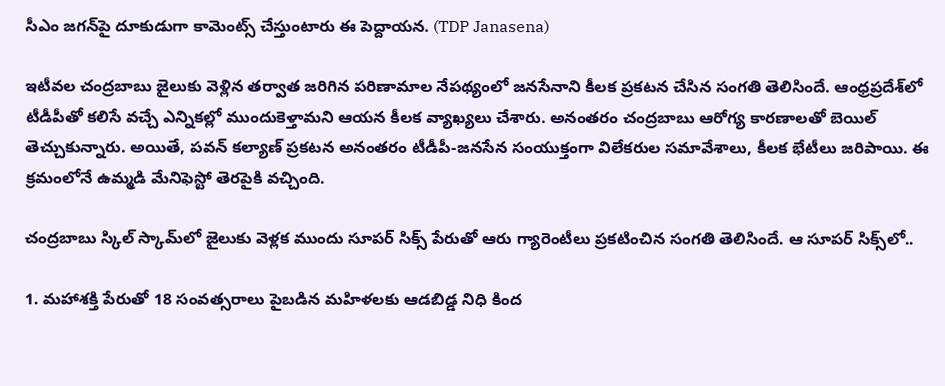సీఎం జగన్‌పై దూకుడుగా కామెంట్స్‌ చేస్తుంటారు ఈ పెద్దాయన. (TDP Janasena)

ఇటీవల చంద్రబాబు జైలుకు వెళ్లిన తర్వాత జరిగిన పరిణామాల నేపథ్యంలో జనసేనాని కీలక ప్రకటన చేసిన సంగతి తెలిసిందే. ఆంధ్రప్రదేశ్‌లో టీడీపీతో కలిసే వచ్చే ఎన్నికల్లో ముందుకెళ్తామని ఆయన కీలక వ్యాఖ్యలు చేశారు. అనంతరం చంద్రబాబు ఆరోగ్య కారణాలతో బెయిల్‌ తెచ్చుకున్నారు. అయితే, పవన్‌ కల్యాణ్‌ ప్రకటన అనంతరం టీడీపీ-జనసేన సంయుక్తంగా విలేకరుల సమావేశాలు, కీలక భేటీలు జరిపాయి. ఈ క్రమంలోనే ఉమ్మడి మేనిఫెస్టో తెరపైకి వచ్చింది.

చంద్రబాబు స్కిల్‌ స్కామ్‌లో జైలుకు వెళ్లక ముందు సూపర్‌ సిక్స్‌ పేరుతో ఆరు గ్యారెంటీలు ప్రకటించిన సంగతి తెలిసిందే. ఆ సూపర్‌ సిక్స్‌లో..

1. మహాశక్తి పేరుతో 18 సంవత్సరాలు పైబడిన మహిళలకు ఆడబిడ్డ నిధి కింద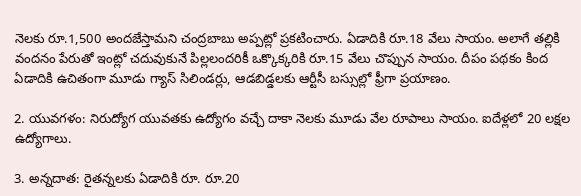నెలకు రూ.1,500 అందజేస్తామని చంద్రబాబు అప్పట్లో ప్రకటించారు. ఏడాదికి రూ.18 వేలు సాయం. అలాగే తల్లికి వందనం పేరుతో ఇంట్లో చదువుకునే పిల్లలందరికీ ఒక్కొక్కరికి రూ.15 వేలు చొప్పున సాయం. దీపం పథకం కింద ఏడాదికి ఉచితంగా మూడు గ్యాస్‌ సిలిండర్లు, ఆడబిడ్డలకు ఆర్టీసీ బస్సుల్లో ఫ్రీగా ప్రయాణం.

2. యువగళం: నిరుద్యోగ యువతకు ఉద్యోగం వచ్చే దాకా నెలకు మూడు వేల రూపాలు సాయం. ఐదేళ్లలో 20 లక్షల ఉద్యోగాలు.

3. అన్నదాత: రైతన్నలకు ఏడాదికి రూ. రూ.20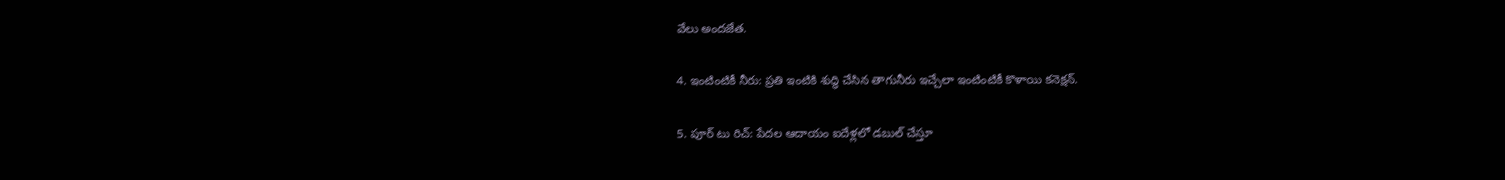వేలు అందజేత.

4. ఇంటింటికీ నీరు: ప్రతి ఇంటికి శుద్ధి చేసిన తాగునీరు ఇచ్చేలా ఇంటింటికీ కొళాయి కనెక్షన్‌.

5. పూర్‌ టు రిచ్‌: పేదల ఆదాయం ఐదేళ్లలో డబుల్‌ చేస్తూ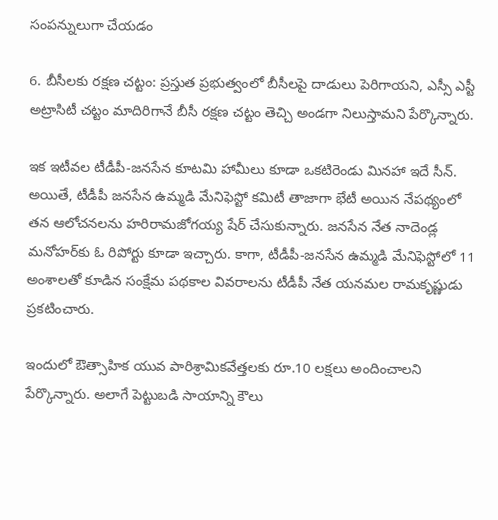సంపన్నులుగా చేయడం

6. బీసీలకు రక్షణ చట్టం: ప్రస్తుత ప్రభుత్వంలో బీసీలపై దాడులు పెరిగాయని, ఎస్సీ ఎస్టీ అట్రాసిటీ చట్టం మాదిరిగానే బీసీ రక్షణ చట్టం తెచ్చి అండగా నిలుస్తామని పేర్కొన్నారు.

ఇక ఇటీవల టీడీపీ-జనసేన కూటమి హామీలు కూడా ఒకటిరెండు మినహా ఇదే సీన్‌. అయితే, టీడీపీ జనసేన ఉమ్మడి మేనిఫెస్టో కమిటీ తాజాగా భేటీ అయిన నేపథ్యంలో తన ఆలోచనలను హరిరామజోగయ్య షేర్‌ చేసుకున్నారు. జనసేన నేత నాదెండ్ల మనోహర్‌కు ఓ రిపోర్టు కూడా ఇచ్చారు. కాగా, టీడీపీ-జనసేన ఉమ్మడి మేనిఫెస్టోలో 11 అంశాలతో కూడిన సంక్షేమ పథకాల వివరాలను టీడీపీ నేత యనమల రామకృష్ణుడు ప్రకటించారు.

ఇందులో ఔత్సాహిక యువ పారిశ్రామికవేత్తలకు రూ.10 లక్షలు అందించాలని పేర్కొన్నారు. అలాగే పెట్టుబడి సాయాన్ని కౌలు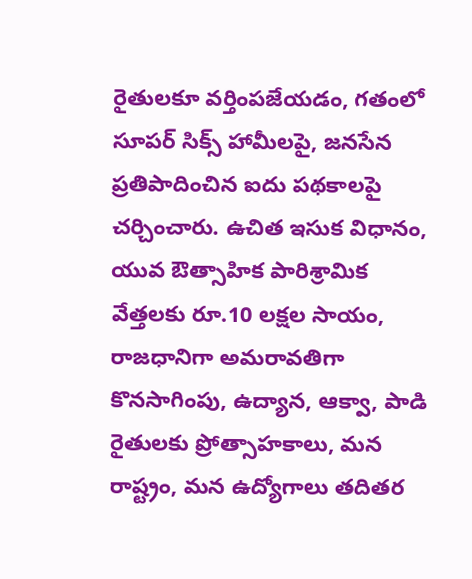రైతులకూ వర్తింపజేయడం, గతంలో సూపర్‌ సిక్స్‌ హామీలపై, జ‌న‌సేన ప్ర‌తిపాదించిన ఐదు ప‌థ‌కాలపై చర్చించారు. ఉచిత ఇసుక విధానం, యువ ఔత్సాహిక పారిశ్రామిక వేత్తలకు రూ.10 లక్షల సాయం, రాజధానిగా అమరావతిగా కొనసాగింపు, ఉద్యాన, ఆక్వా, పాడి రైతులకు ప్రోత్సాహకాలు, మన రాష్ట్రం, మన ఉద్యోగాలు తదితర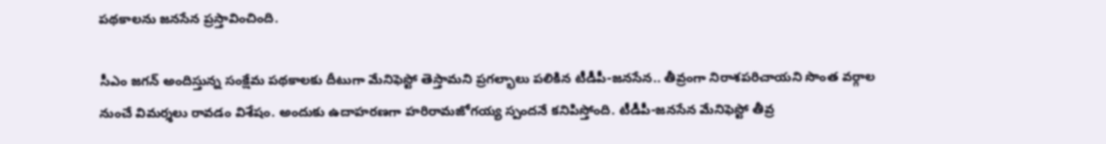పథకాలను జనసేన ప్రస్తావించింది.

సీఎం జగన్‌ అందిస్తున్న సంక్షేమ పథకాలకు దీటుగా మేనిఫెస్టో తెస్తామని ప్రగల్భాలు పలికిన టీడీపీ-జనసేన.. తీవ్రంగా నిరాశపరిచాయని సొంత వర్గాల నుంచే విమర్శలు రావడం విశేషం. అందుకు ఉదాహరణగా హరిరామజోగయ్య స్పందనే కనిపిస్తోంది. టీడీపీ-జనసేన మేనిఫెస్టో తీవ్ర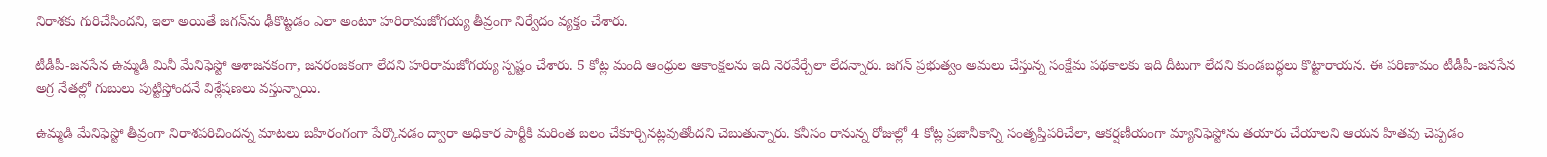నిరాశకు గురిచేసిందని, ఇలా అయితే జగన్‌ను ఢీకొట్టడం ఎలా అంటూ హరిరామజోగయ్య తీవ్రంగా నిర్వేదం వ్యక్తం చేశారు.

టీడీపీ-జనసేన ఉమ్మడి మినీ మేనిఫెస్టో ఆశాజనకంగా, జనరంజకంగా లేదని హరిరామజోగయ్య స్పష్టం చేశారు. 5 కోట్ల మంది ఆంధ్రుల ఆకాంక్షలను ఇది నెరవేర్చేలా లేదన్నారు. జగన్‌ ప్రభుత్వం అమలు చేస్తున్న సంక్షేమ పథకాలకు ఇది దీటుగా లేదని కుండబద్ధలు కొట్టారాయన. ఈ పరిణామం టీడీపీ-జనసేన అగ్ర నేతల్లో గుబులు పుట్టిస్తోందనే విశ్లేషణలు వస్తున్నాయి.

ఉమ్మడి మేనిఫెస్టో తీవ్రంగా నిరాశపరిచిందన్న మాటలు బహిరంగంగా పేర్కొనడం ద్వారా అధికార పార్టీకి మరింత బలం చేకూర్చినట్లవుతోందని చెబుతున్నారు. క‌నీసం రానున్న రోజుల్లో 4 కోట్ల ప్ర‌జానీకాన్ని సంతృప్తిప‌రిచేలా, ఆక‌ర్ష‌ణీయంగా మ్యానిఫెస్టోను త‌యారు చేయాల‌ని ఆయ‌న హిత‌వు చెప్ప‌డం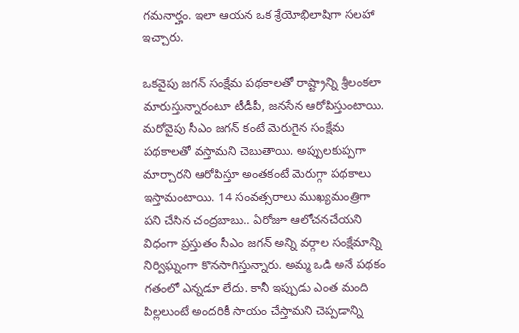గ‌మ‌నార్హం. ఇలా ఆయన ఒక శ్రేయోభిలాషిగా స‌ల‌హా ఇచ్చారు.

ఒకవైపు జగన్‌ సంక్షేమ పథకాలతో రాష్ట్రాన్ని శ్రీలంకలా మారుస్తున్నారంటూ టీడీపీ, జనసేన ఆరోపిస్తుంటాయి. మరోవైపు సీఎం జగన్‌ కంటే మెరుగైన సంక్షేమ పథకాలతో వస్తామని చెబుతాయి. అప్పులకుప్పగా మార్చారని ఆరోపిస్తూ అంతకంటే మెరుగ్గా పథకాలు ఇస్తామంటాయి. 14 సంవత్సరాలు ముఖ్యమంత్రిగా పని చేసిన చంద్రబాబు.. ఏరోజూ ఆలోచనచేయని విధంగా ప్రస్తుతం సీఎం జగన్‌ అన్ని వర్గాల సంక్షేమాన్ని నిర్విఘ్నంగా కొనసాగిస్తున్నారు. అమ్మ ఒడి అనే పథకం గతంలో ఎన్నడూ లేదు. కానీ ఇప్పుడు ఎంత మంది పిల్లలుంటే అందరికీ సాయం చేస్తామని చెప్పడాన్ని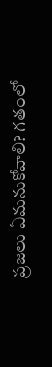ప్రజలు ఏమనుకోవాలి? గతంలో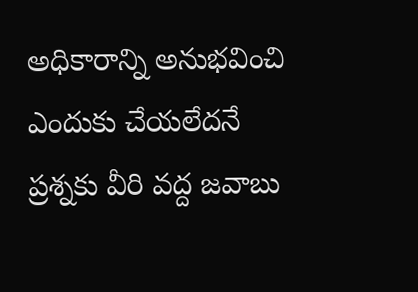అధికారాన్ని అనుభవించి ఎందుకు చేయలేదనే ప్రశ్నకు వీరి వద్ద జవాబు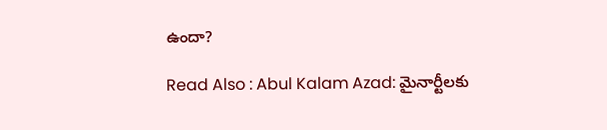ఉందా?

Read Also : Abul Kalam Azad: మైనార్టీలకు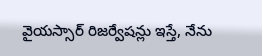వైయస్సార్‌ రిజర్వేషన్లు ఇస్తే, నేను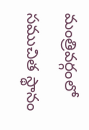మంత్రివర్గంలో సముచిత స్థానం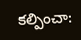కల్పించా: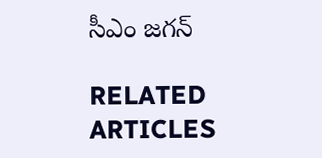సీఎం జగన్‌

RELATED ARTICLES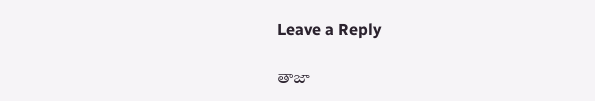Leave a Reply

తాజా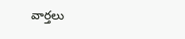వార్తలు